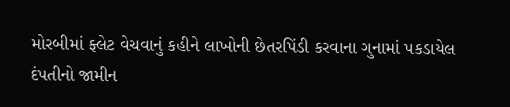મોરબીમાં ફ્લેટ વેચવાનું કહીને લાખોની છેતરપિંડી કરવાના ગુનામાં પકડાયેલ દંપતીનો જામીન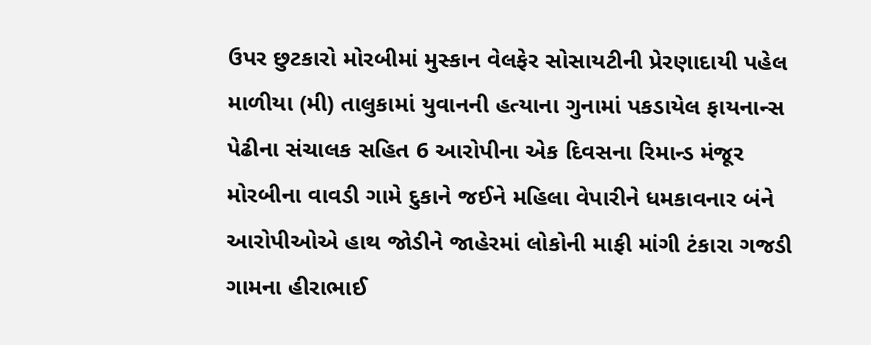ઉપર છુટકારો મોરબીમાં મુસ્કાન વેલફેર સોસાયટીની પ્રેરણાદાયી પહેલ માળીયા (મી) તાલુકામાં યુવાનની હત્યાના ગુનામાં પકડાયેલ ફાયનાન્સ પેઢીના સંચાલક સહિત 6 આરોપીના એક દિવસના રિમાન્ડ મંજૂર મોરબીના વાવડી ગામે દુકાને જઈને મહિલા વેપારીને ધમકાવનાર બંને આરોપીઓએ હાથ જોડીને જાહેરમાં લોકોની માફી માંગી ટંકારા ગજડી ગામના હીરાભાઈ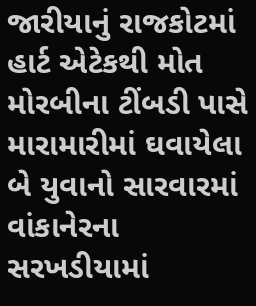જારીયાનું રાજકોટમાં હાર્ટ એટેકથી મોત મોરબીના ટીંબડી પાસે મારામારીમાં ઘવાયેલા બે યુવાનો સારવારમાં વાંકાનેરના સરખડીયામાં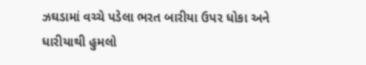ઝઘડામાં વચ્ચે પડેલા ભરત બારીયા ઉપર ધોકા અને ધારીયાથી હુમલો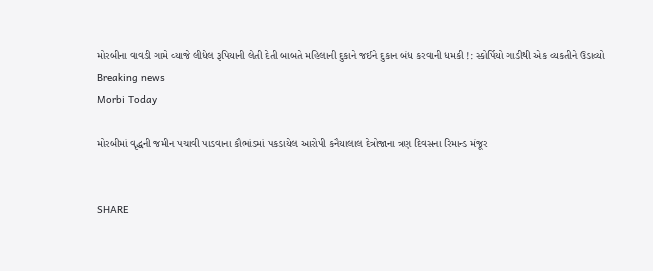મોરબીના વાવડી ગામે વ્યાજે લીધેલ રૂપિયાની લેતી દેતી બાબતે મહિલાની દુકાને જઈને દુકાન બંધ કરવાની ધમકી !: સ્કોર્પિયો ગાડીથી એક વ્યકતીને ઉડાવ્યો
Breaking news
Morbi Today

મોરબીમાં વૃદ્ધની જમીન પચાવી પાડવાના કૌભાંડમાં પકડાયેલ આરોપી કનૈયાલાલ દેત્રોજાના ત્રણ દિવસના રિમાન્ડ મંજૂર


SHARE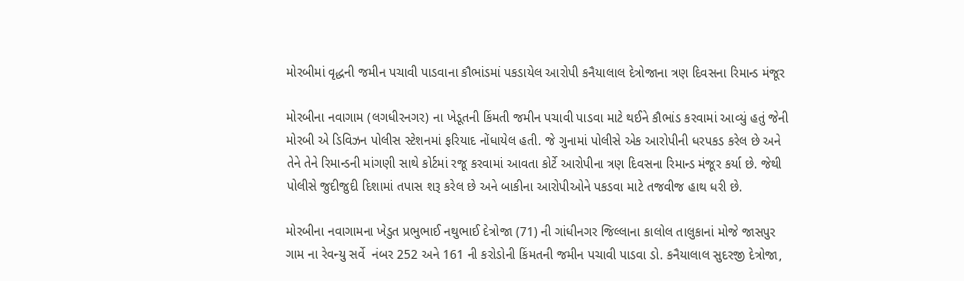મોરબીમાં વૃદ્ધની જમીન પચાવી પાડવાના કૌભાંડમાં પકડાયેલ આરોપી કનૈયાલાલ દેત્રોજાના ત્રણ દિવસના રિમાન્ડ મંજૂર

મોરબીના નવાગામ (લગધીરનગર) ના ખેડૂતની કિંમતી જમીન પચાવી પાડવા માટે થઈને કૌભાંડ કરવામાં આવ્યું હતું જેની મોરબી એ ડિવિઝન પોલીસ સ્ટેશનમાં ફરિયાદ નોંધાયેલ હતી. જે ગુનામાં પોલીસે એક આરોપીની ધરપકડ કરેલ છે અને તેને તેને રિમાન્ડની માંગણી સાથે કોર્ટમાં રજૂ કરવામાં આવતા કોર્ટે આરોપીના ત્રણ દિવસના રિમાન્ડ મંજૂર કર્યા છે. જેથી પોલીસે જુદીજુદી દિશામાં તપાસ શરૂ કરેલ છે અને બાકીના આરોપીઓને પકડવા માટે તજવીજ હાથ ધરી છે.

મોરબીના નવાગામના ખેડુત પ્રભુભાઈ નથુભાઈ દેત્રોજા (71) ની ગાંધીનગર જિલ્લાના કાલોલ તાલુકાનાં મોજે જાસપુર ગામ ના રેવન્યુ સર્વે  નંબર 252 અને 161 ની કરોડોની કિંમતની જમીન પચાવી પાડવા ડો. કનૈયાલાલ સુદરજી દેત્રોજા,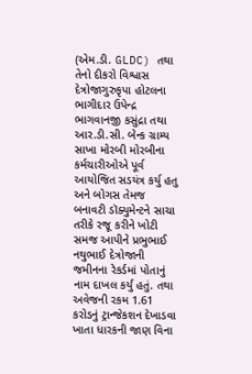(એમ.ડી. GLDC) તથા તેનો દીકરો વિશ્વાસ દેત્રોજાગુરુકૃપા હોટલના ભાગીદાર ઉપેન્દ્ર ભાગવાનજી કસુંદ્રા તથા આર.ડી.સી. બેન્ક ગ્રામ્ય સાખા મોરબી મોરબીના કર્મચારીઓએ પૂર્વ આયોજિત સડયંત્ર કર્યુ હતુ અને બોગસ તેમજ બનાવટી ડૉક્યુમેન્ટને સાચા તરીકે રજૂ કરીને ખોટી સમજ આપીને પ્રભુભાઈ નથુભાઈ દેત્રોજાની જમીનના રેકર્ડમાં પોતાનું નામ દાખલ કર્યું હતું. તથા અવેજની રકમ 1.61 કરોડનું ટ્રાન્જેકશન દેખાડવા ખાતા ધારકની જાણ વિના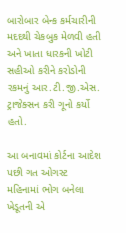બારોબાર બેન્ક કર્મચારીની મદદથી ચેકબુક મેળવી હતી અને ખાતા ધારકની ખોટી સહીઓ કરીને કરોડોની રકમનું આર.ટી.જી.એસ. ટ્રાજેક્સન કરી ગૂનો કર્યો હતો.

આ બનાવમાં કોર્ટના આદેશ પછી ગત ઓગસ્ટ મહિનામાં ભોગ બનેલા ખેડૂતની એ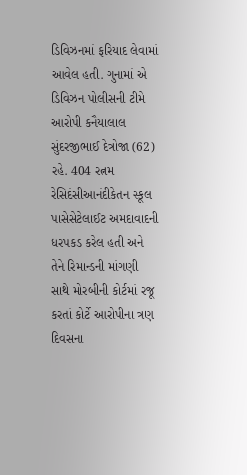ડિવિઝનમાં ફરિયાદ લેવામાં આવેલ હતી. ગુનામાં એ ડિવિઝન પોલીસની ટીમે આરોપી કનૈયાલાલ સુંદરજીભાઈ દેત્રોજા (62) રહે. 404 રત્નમ રેસિદંસીઆનંદીકેતન સ્કૂલ પાસેસેટેલાઈટ અમદાવાદની ધરપકડ કરેલ હતી અને તેને રિમાન્ડની માંગણી સાથે મોરબીની કોર્ટમાં રજૂ કરતાં કોર્ટે આરોપીના ત્રણ દિવસના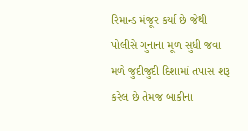રિમાન્ડ મંજૂર કર્યા છે જેથી પોલીસે ગુનાના મૂળ સુધી જવા મળે જુદીજુદી દિશામાં તપાસ શરૂ કરેલ છે તેમજ બાકીના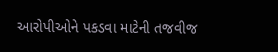આરોપીઓને પકડવા માટેની તજવીજ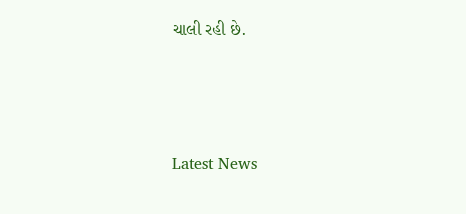ચાલી રહી છે.






Latest News